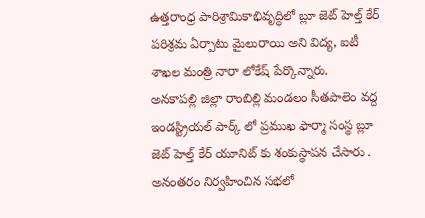ఉత్తరాంధ్ర పారిశ్రామికాభివృద్ధిలో బ్లూ జెట్ హెల్త్ కేర్ పరిశ్రమ ఏర్పాటు మైలురాయి అని విద్య, ఐటీ శాఖల మంత్రి నారా లోకేష్ పేర్కొన్నారు.
అనకాపల్లి జిల్లా రాంబిల్లి మండలం సీతపాలెం వద్ద ఇండస్ట్రియల్ పార్క్ లో ప్రముఖ ఫార్మా సంస్థ బ్లూ జెట్ హెల్త్ కేర్ యూనిట్ కు శంకుస్థాపన చేసారు .
అనంతరం నిర్వహించిన సభలో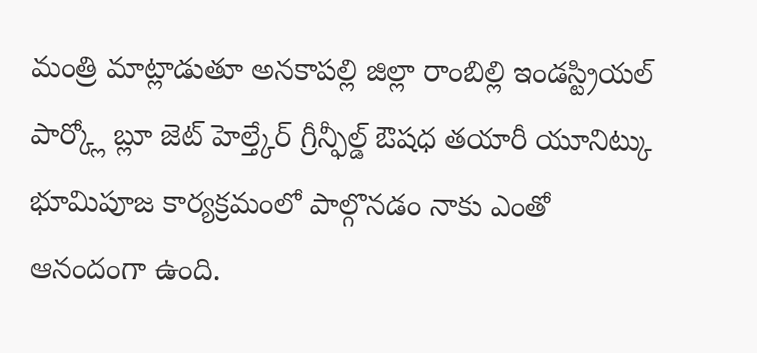మంత్రి మాట్లాడుతూ అనకాపల్లి జిల్లా రాంబిల్లి ఇండస్ట్రియల్ పార్క్లో బ్లూ జెట్ హెల్త్కేర్ గ్రీన్ఫీల్డ్ ఔషధ తయారీ యూనిట్కు భూమిపూజ కార్యక్రమంలో పాల్గొనడం నాకు ఎంతో ఆనందంగా ఉంది.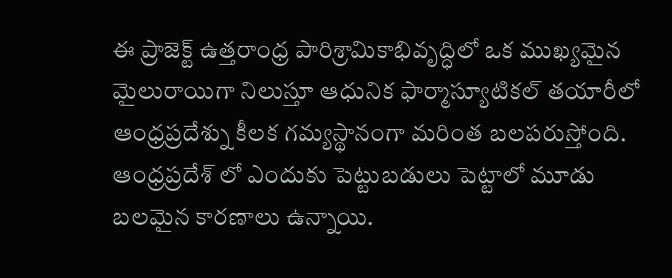ఈ ప్రాజెక్ట్ ఉత్తరాంధ్ర పారిశ్రామికాభివృద్ధిలో ఒక ముఖ్యమైన మైలురాయిగా నిలుస్తూ ఆధునిక ఫార్మాస్యూటికల్ తయారీలో ఆంధ్రప్రదేశ్ను కీలక గమ్యస్థానంగా మరింత బలపరుస్తోంది.
ఆంధ్రప్రదేశ్ లో ఎందుకు పెట్టుబడులు పెట్టాలో మూడు బలమైన కారణాలు ఉన్నాయి.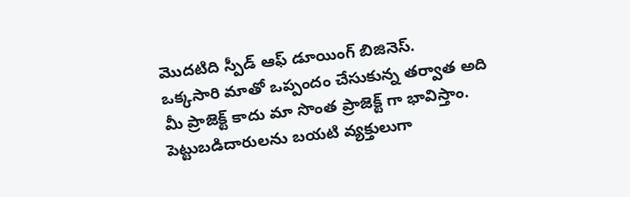మొదటిది స్పీడ్ ఆఫ్ డూయింగ్ బిజినెస్.
ఒక్కసారి మాతో ఒప్పందం చేసుకున్న తర్వాత అది మీ ప్రాజెక్ట్ కాదు మా సొంత ప్రాజెక్ట్ గా భావిస్తాం. పెట్టుబడిదారులను బయటి వ్యక్తులుగా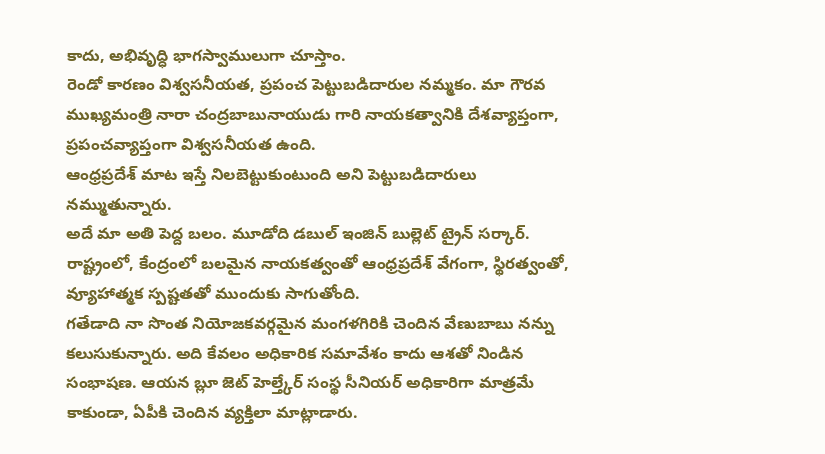కాదు, అభివృద్ధి భాగస్వాములుగా చూస్తాం.
రెండో కారణం విశ్వసనీయత, ప్రపంచ పెట్టుబడిదారుల నమ్మకం. మా గౌరవ ముఖ్యమంత్రి నారా చంద్రబాబునాయుడు గారి నాయకత్వానికి దేశవ్యాప్తంగా, ప్రపంచవ్యాప్తంగా విశ్వసనీయత ఉంది.
ఆంధ్రప్రదేశ్ మాట ఇస్తే నిలబెట్టుకుంటుంది అని పెట్టుబడిదారులు నమ్ముతున్నారు.
అదే మా అతి పెద్ద బలం. మూడోది డబుల్ ఇంజిన్ బుల్లెట్ ట్రైన్ సర్కార్. రాష్ట్రంలో, కేంద్రంలో బలమైన నాయకత్వంతో ఆంధ్రప్రదేశ్ వేగంగా, స్థిరత్వంతో, వ్యూహాత్మక స్పష్టతతో ముందుకు సాగుతోంది.
గతేడాది నా సొంత నియోజకవర్గమైన మంగళగిరికి చెందిన వేణుబాబు నన్ను కలుసుకున్నారు. అది కేవలం అధికారిక సమావేశం కాదు ఆశతో నిండిన సంభాషణ. ఆయన బ్లూ జెట్ హెల్త్కేర్ సంస్థ సీనియర్ అధికారిగా మాత్రమే కాకుండా, ఏపీకి చెందిన వ్యక్తిలా మాట్లాడారు.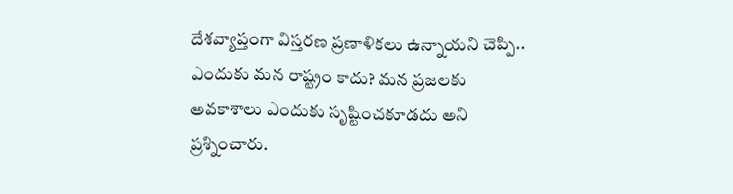దేశవ్యాప్తంగా విస్తరణ ప్రణాళికలు ఉన్నాయని చెప్పి.. ఎందుకు మన రాష్ట్రం కాదు? మన ప్రజలకు అవకాశాలు ఎందుకు సృష్టించకూడదు అని ప్రశ్నించారు.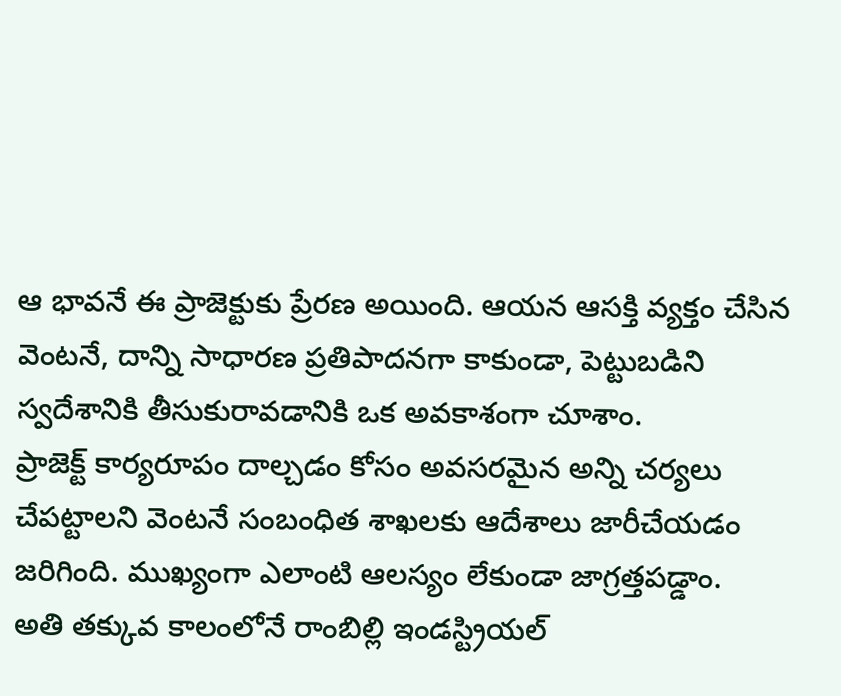ఆ భావనే ఈ ప్రాజెక్టుకు ప్రేరణ అయింది. ఆయన ఆసక్తి వ్యక్తం చేసిన వెంటనే, దాన్ని సాధారణ ప్రతిపాదనగా కాకుండా, పెట్టుబడిని స్వదేశానికి తీసుకురావడానికి ఒక అవకాశంగా చూశాం.
ప్రాజెక్ట్ కార్యరూపం దాల్చడం కోసం అవసరమైన అన్ని చర్యలు చేపట్టాలని వెంటనే సంబంధిత శాఖలకు ఆదేశాలు జారీచేయడం జరిగింది. ముఖ్యంగా ఎలాంటి ఆలస్యం లేకుండా జాగ్రత్తపడ్డాం.
అతి తక్కువ కాలంలోనే రాంబిల్లి ఇండస్ట్రియల్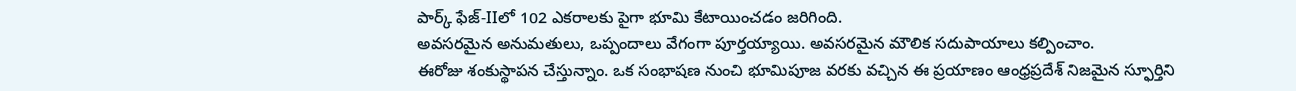పార్క్ ఫేజ్-IIలో 102 ఎకరాలకు పైగా భూమి కేటాయించడం జరిగింది.
అవసరమైన అనుమతులు, ఒప్పందాలు వేగంగా పూర్తయ్యాయి. అవసరమైన మౌలిక సదుపాయాలు కల్పించాం.
ఈరోజు శంకుస్థాపన చేస్తున్నాం. ఒక సంభాషణ నుంచి భూమిపూజ వరకు వచ్చిన ఈ ప్రయాణం ఆంధ్రప్రదేశ్ నిజమైన స్ఫూర్తిని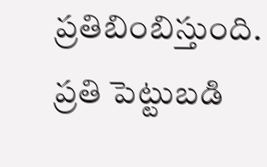ప్రతిబింబిస్తుంది. ప్రతి పెట్టుబడి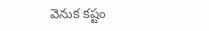వెనుక కష్టం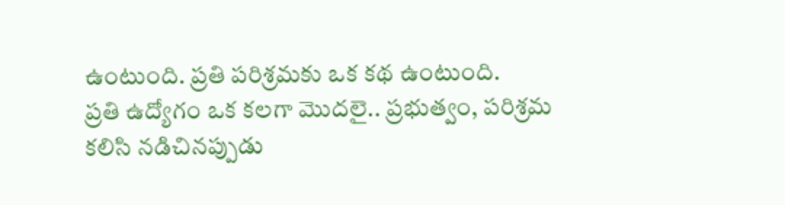ఉంటుంది. ప్రతి పరిశ్రమకు ఒక కథ ఉంటుంది.
ప్రతి ఉద్యోగం ఒక కలగా మొదలై.. ప్రభుత్వం, పరిశ్రమ కలిసి నడిచినప్పుడు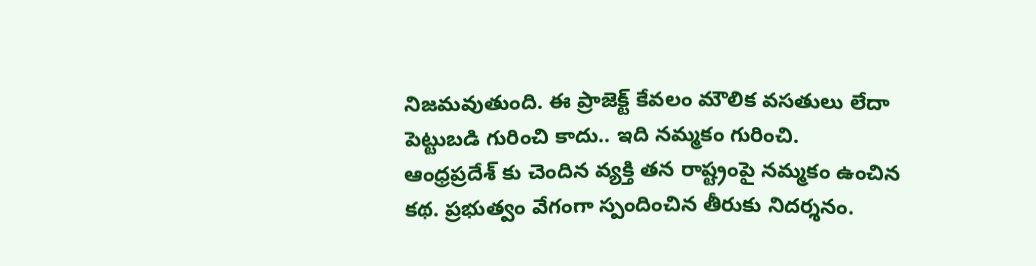నిజమవుతుంది. ఈ ప్రాజెక్ట్ కేవలం మౌలిక వసతులు లేదా పెట్టుబడి గురించి కాదు.. ఇది నమ్మకం గురించి.
ఆంధ్రప్రదేశ్ కు చెందిన వ్యక్తి తన రాష్ట్రంపై నమ్మకం ఉంచిన కథ. ప్రభుత్వం వేగంగా స్పందించిన తీరుకు నిదర్శనం.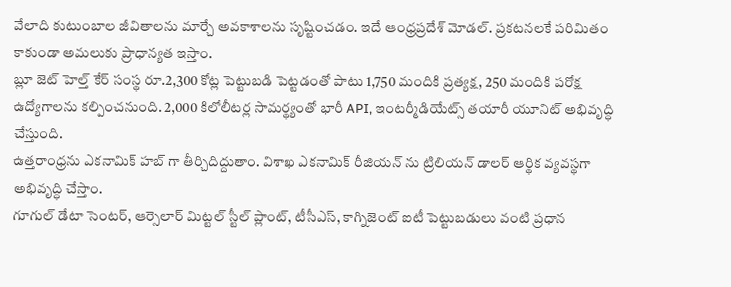వేలాది కుటుంబాల జీవితాలను మార్చే అవకాశాలను సృష్టించడం. ఇదే ఆంధ్రప్రదేశ్ మోడల్. ప్రకటనలకే పరిమితం కాకుండా అమలుకు ప్రాధాన్యత ఇస్తాం.
బ్లూ జెట్ హెల్త్ కేర్ సంస్థ రూ.2,300 కోట్ల పెట్టుబడి పెట్టడంతో పాటు 1,750 మందికి ప్రత్యక్ష, 250 మందికి పరోక్ష ఉద్యోగాలను కల్పించనుంది. 2,000 కిలోలీటర్ల సామర్థ్యంతో భారీ API, ఇంటర్మీడియేట్స్ తయారీ యూనిట్ అభివృద్ధి చేస్తుంది.
ఉత్తరాంధ్రను ఎకనామిక్ హబ్ గా తీర్చిదిద్దుతాం. విశాఖ ఎకనామిక్ రీజియన్ ను ట్రిలియన్ డాలర్ ఆర్థిక వ్యవస్థగా అభివృద్ధి చేస్తాం.
గూగుల్ డేటా సెంటర్, ఆర్సెలార్ మిట్టల్ స్టీల్ ప్లాంట్, టీసీఎస్, కాగ్నిజెంట్ ఐటీ పెట్టుబడులు వంటి ప్రధాన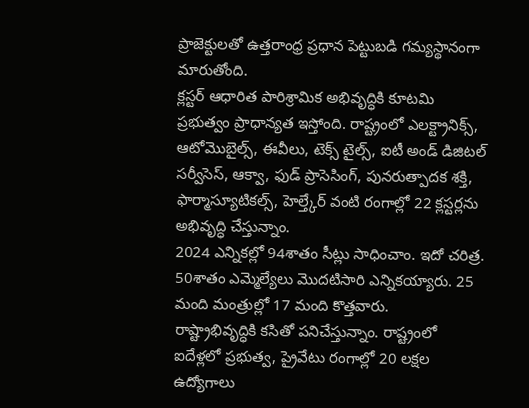ప్రాజెక్టులతో ఉత్తరాంధ్ర ప్రధాన పెట్టుబడి గమ్యస్థానంగా మారుతోంది.
క్లస్టర్ ఆధారిత పారిశ్రామిక అభివృద్ధికి కూటమి ప్రభుత్వం ప్రాధాన్యత ఇస్తోంది. రాష్ట్రంలో ఎలక్ట్రానిక్స్, ఆటోమొబైల్స్, ఈవీలు, టెక్స్ టైల్స్, ఐటీ అండ్ డిజిటల్ సర్వీసెస్, ఆక్వా, ఫుడ్ ప్రాసెసింగ్, పునరుత్పాదక శక్తి, ఫార్మాస్యూటికల్స్, హెల్త్కేర్ వంటి రంగాల్లో 22 క్లస్టర్లను అభివృద్ధి చేస్తున్నాం.
2024 ఎన్నికల్లో 94శాతం సీట్లు సాధించాం. ఇదో చరిత్ర. 50శాతం ఎమ్మెల్యేలు మొదటిసారి ఎన్నికయ్యారు. 25 మంది మంత్రుల్లో 17 మంది కొత్తవారు.
రాష్ట్రాభివృద్ధికి కసితో పనిచేస్తున్నాం. రాష్ట్రంలో ఐదేళ్లలో ప్రభుత్వ, ప్రైవేటు రంగాల్లో 20 లక్షల ఉద్యోగాలు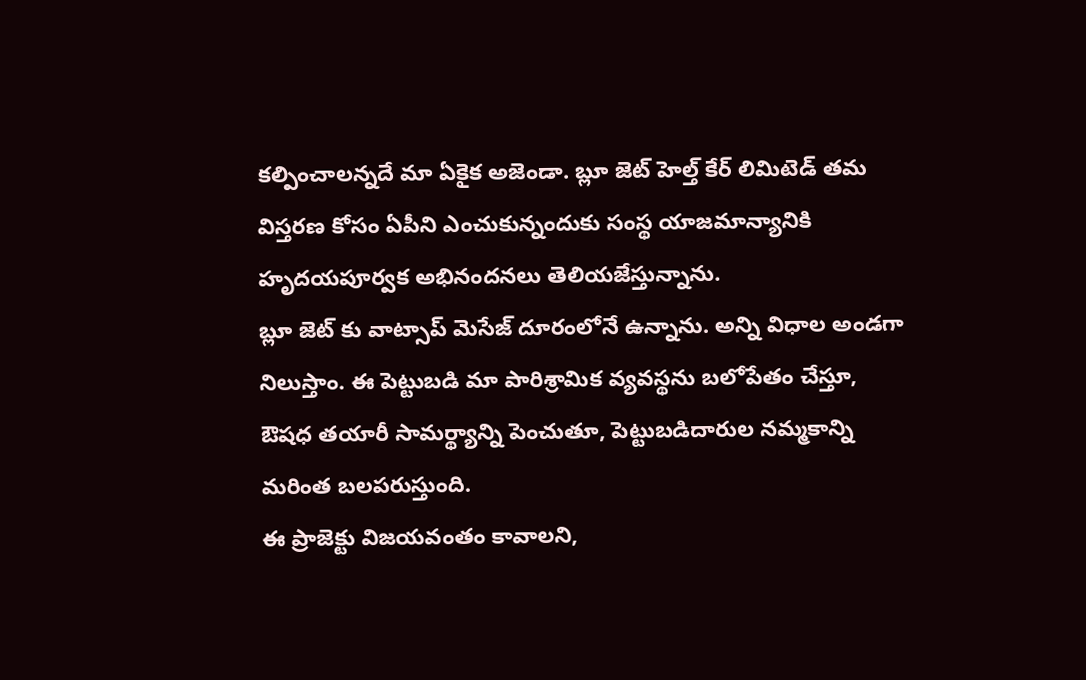కల్పించాలన్నదే మా ఏకైక అజెండా. బ్లూ జెట్ హెల్త్ కేర్ లిమిటెడ్ తమ విస్తరణ కోసం ఏపీని ఎంచుకున్నందుకు సంస్థ యాజమాన్యానికి హృదయపూర్వక అభినందనలు తెలియజేస్తున్నాను.
బ్లూ జెట్ కు వాట్సాప్ మెసేజ్ దూరంలోనే ఉన్నాను. అన్ని విధాల అండగా నిలుస్తాం. ఈ పెట్టుబడి మా పారిశ్రామిక వ్యవస్థను బలోపేతం చేస్తూ, ఔషధ తయారీ సామర్థ్యాన్ని పెంచుతూ, పెట్టుబడిదారుల నమ్మకాన్ని మరింత బలపరుస్తుంది.
ఈ ప్రాజెక్టు విజయవంతం కావాలని,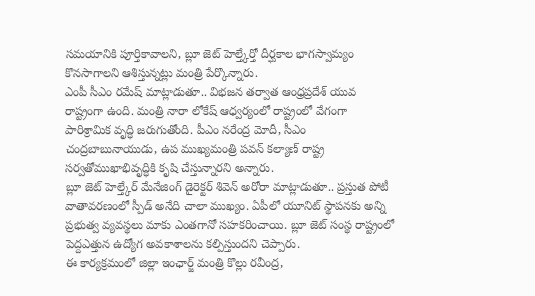సమయానికి పూర్తికావాలని, బ్లూ జెట్ హెల్త్కేర్తో దీర్ఘకాల భాగస్వామ్యం కొనసాగాలని ఆశిస్తున్నట్లు మంత్రి పేర్కొన్నారు.
ఎంపీ సీఎం రమేష్ మాట్లాడుతూ.. విభజన తర్వాత ఆంధ్రప్రదేశ్ యువ రాష్ట్రంగా ఉంది. మంత్రి నారా లోకేష్ ఆధ్వర్యంలో రాష్ట్రంలో వేగంగా పారిశ్రామిక వృద్ధి జరుగుతోంది. పీఎం నరేంద్ర మోదీ, సీఎం చంద్రబాబునాయుడు, ఉప ముఖ్యమంత్రి పవన్ కల్యాణ్ రాష్ట్ర సర్వతోముఖాభివృద్ధికి కృషి చేస్తున్నారని అన్నారు.
బ్లూ జెట్ హెల్త్కేర్ మేనేజింగ్ డైరెక్టర్ శివెన్ అరోరా మాట్లాడుతూ.. ప్రస్తుత పోటీ వాతావరణంలో స్పీడ్ అనేది చాలా ముఖ్యం. ఏపీలో యూనిట్ స్థాపనకు అన్ని ప్రభుత్వ వ్యవస్థలు మాకు ఎంతగానో సహకరించాయి. బ్లూ జెట్ సంస్థ రాష్ట్రంలో పెద్దఎత్తున ఉద్యోగ అవకాశాలను కల్పిస్తుందని చెప్పారు.
ఈ కార్యక్రమంలో జిల్లా ఇంఛార్జ్ మంత్రి కొల్లు రవీంద్ర,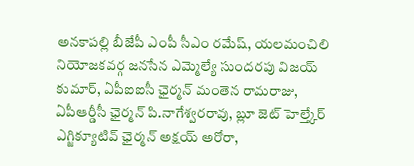అనకాపల్లి బీజేపీ ఎంపీ సీఎం రమేష్, యలమంచిలి నియోజకవర్గ జనసేన ఎమ్మెల్యే సుందరపు విజయ్ కుమార్, ఏపీఐఐసీ ఛైర్మన్ మంతెన రామరాజు,
ఏపీఆర్డీసీ ఛైర్మన్ పి.నాగేశ్వరరావు, బ్లూ జెట్ హెల్త్కేర్ ఎగ్జిక్యూటివ్ ఛైర్మన్ అక్షయ్ అరోరా,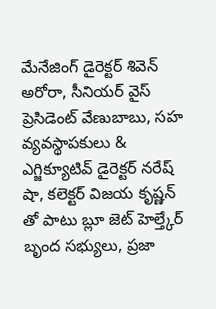మేనేజింగ్ డైరెక్టర్ శివెన్ అరోరా, సీనియర్ వైస్ ప్రెసిడెంట్ వేణుబాబు, సహ వ్యవస్థాపకులు & ఎగ్జిక్యూటివ్ డైరెక్టర్ నరేష్ షా, కలెక్టర్ విజయ కృష్ణన్ తో పాటు బ్లూ జెట్ హెల్త్కేర్ బృంద సభ్యులు, ప్రజా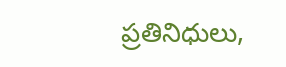ప్రతినిధులు,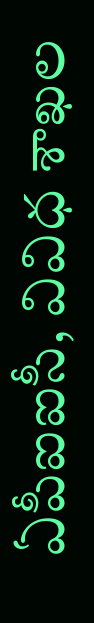ఏపీఐఐసీ, వివిధ శాఖల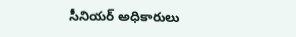సీనియర్ అధికారులు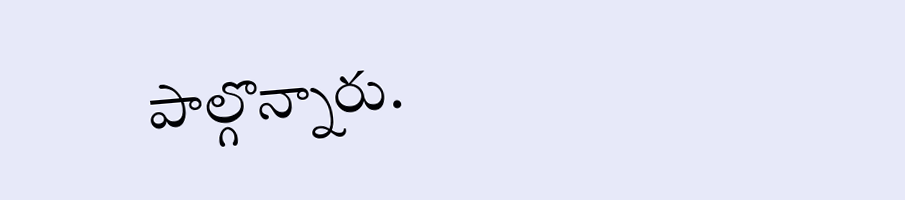పాల్గొన్నారు.